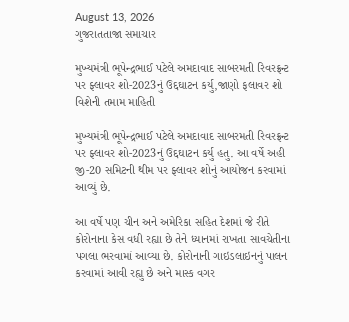August 13, 2026
ગુજરાતતાજા સમાચાર

મુખ્યમંત્રી ભૂપેન્દ્રભાઈ પટેલે અમદાવાદ સાબરમતી રિવરફ્રન્ટ પર ફ્લાવર શો-2023નું ઉદ્દઘાટન કર્યુ,જાણો ફલાવર શો વિશેની તમામ માહિતી

મુખ્યમંત્રી ભૂપેન્દ્રભાઈ પટેલે અમદાવાદ સાબરમતી રિવરફ્રન્ટ પર ફ્લાવર શો-2023નું ઉદ્દઘાટન કર્યુ હતુ. આ વર્ષે અહી જી-20 સમિટની થીમ પર ફ્લાવર શોનું આયોજન કરવામાં આવ્યું છે.

આ વર્ષે પણ ચીન અને અમેરિકા સહિત દેશમાં જે રીતે કોરોનાના કેસ વધી રહ્યા છે તેને ધ્યાનમાં રાખતા સાવચેતીના પગલા ભરવામાં આવ્યા છે. કોરોનાની ગાઇડલાઇનનું પાલન કરવામાં આવી રહ્યુ છે અને માસ્ક વગર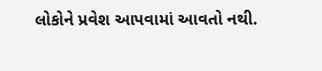લોકોને પ્રવેશ આપવામાં આવતો નથી.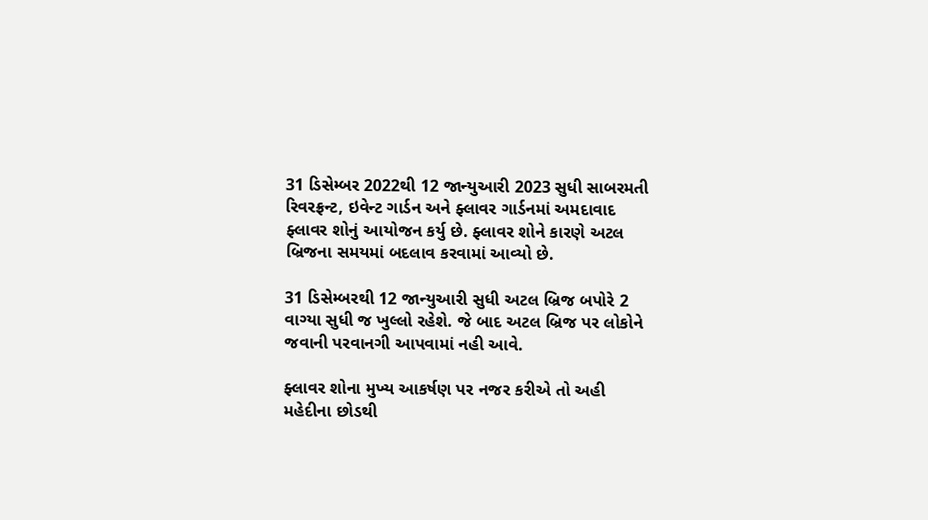31 ડિસેમ્બર 2022થી 12 જાન્યુઆરી 2023 સુધી સાબરમતી રિવરફ્રન્ટ, ઇવેન્ટ ગાર્ડન અને ફ્લાવર ગાર્ડનમાં અમદાવાદ ફ્લાવર શોનું આયોજન કર્યુ છે. ફ્લાવર શોને કારણે અટલ બ્રિજના સમયમાં બદલાવ કરવામાં આવ્યો છે.

31 ડિસેમ્બરથી 12 જાન્યુઆરી સુધી અટલ બ્રિજ બપોરે 2 વાગ્યા સુધી જ ખુલ્લો રહેશે. જે બાદ અટલ બ્રિજ પર લોકોને જવાની પરવાનગી આપવામાં નહી આવે.

ફ્લાવર શોના મુખ્ય આકર્ષણ પર નજર કરીએ તો અહી મહેદીના છોડથી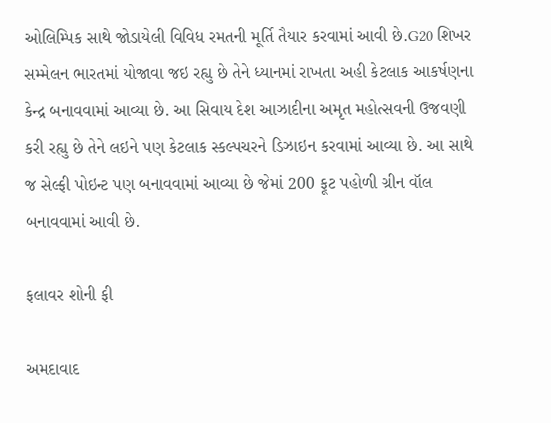ઓલિમ્પિક સાથે જોડાયેલી વિવિધ રમતની મૂર્તિ તૈયાર કરવામાં આવી છે.G20 શિખર સમ્મેલન ભારતમાં યોજાવા જઇ રહ્યુ છે તેને ધ્યાનમાં રાખતા અહી કેટલાક આકર્ષણના કેન્દ્ર બનાવવામાં આવ્યા છે. આ સિવાય દેશ આઝાદીના અમૃત મહોત્સવની ઉજવણી કરી રહ્યુ છે તેને લઇને પણ કેટલાક સ્કલ્પચરને ડિઝાઇન કરવામાં આવ્યા છે. આ સાથે જ સેલ્ફી પોઇન્ટ પણ બનાવવામાં આવ્યા છે જેમાં 200 ફૂટ પહોળી ગ્રીન વૉલ બનાવવામાં આવી છે.

ફલાવર શોની ફી

અમદાવાદ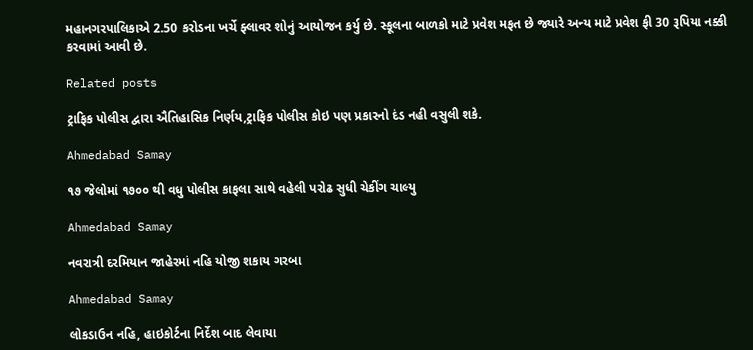મહાનગરપાલિકાએ 2.50 કરોડના ખર્ચે ફ્લાવર શોનું આયોજન કર્યુ છે. સ્કૂલના બાળકો માટે પ્રવેશ મફત છે જ્યારે અન્ય માટે પ્રવેશ ફી 30 રૂપિયા નક્કી કરવામાં આવી છે.

Related posts

ટ્રાફિક પોલીસ દ્વારા ઐતિહાસિક નિર્ણય,ટ્રાફિક પોલીસ કોઇ પણ પ્રકારનો દંડ નહી વસુલી શકે.

Ahmedabad Samay

૧૭ જેલોમાં ૧૭૦૦ થી વધુ પોલીસ કાફલા સાથે વહેલી પરોઢ સુધી ચેકીંગ ચાલ્યુ

Ahmedabad Samay

નવરાત્રી દરમિયાન જાહેરમાં નહિ યોજી શકાય ગરબા

Ahmedabad Samay

લોકડાઉન નહિ, હાઇકોર્ટના નિર્દેશ બાદ લેવાયા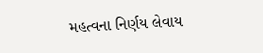મહત્વના નિર્ણય લેવાય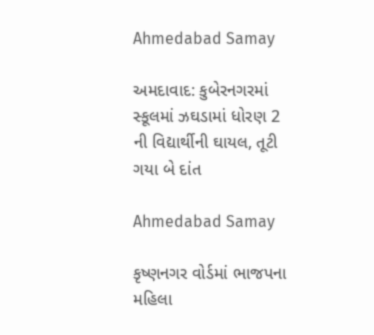Ahmedabad Samay

અમદાવાદ: કુબેરનગરમાં સ્કૂલમાં ઝઘડામાં ધોરણ 2 ની વિદ્યાર્થીની ઘાયલ, તૂટી ગયા બે દાંત

Ahmedabad Samay

કૃષ્ણનગર વોર્ડમાં ભાજપના મહિલા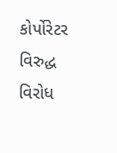કોર્પોરેટર વિરુદ્ધ વિરોધ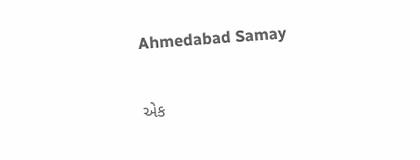Ahmedabad Samay

એક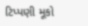ટિપ્પણી મૂકો